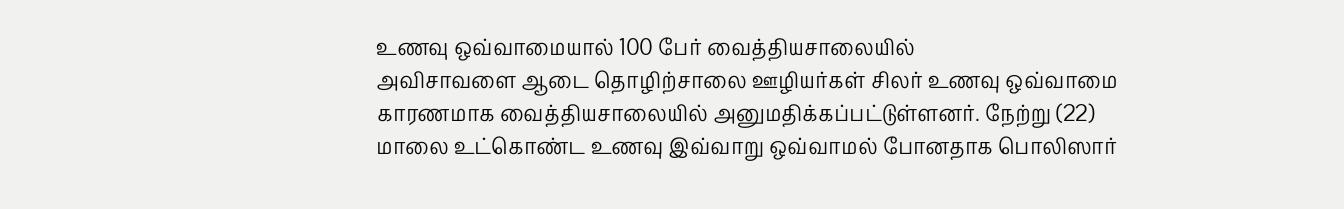உணவு ஒவ்வாமையால் 100 பேர் வைத்தியசாலையில்
அவிசாவளை ஆடை தொழிற்சாலை ஊழியர்கள் சிலர் உணவு ஒவ்வாமை காரணமாக வைத்தியசாலையில் அனுமதிக்கப்பட்டுள்ளனர். நேற்று (22) மாலை உட்கொண்ட உணவு இவ்வாறு ஒவ்வாமல் போனதாக பொலிஸார்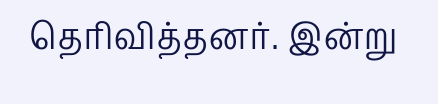தெரிவித்தனர். இன்று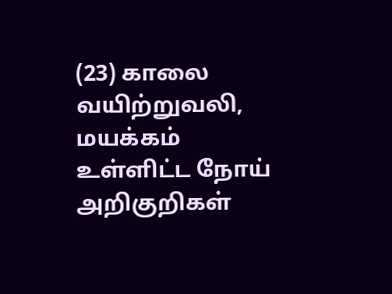(23) காலை வயிற்றுவலி, மயக்கம் உள்ளிட்ட நோய் அறிகுறிகள்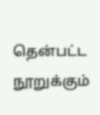தென்பட்ட நூறுக்கும்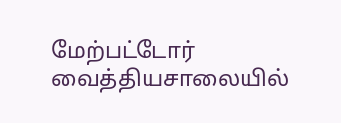மேற்பட்டோர் வைத்தியசாலையில்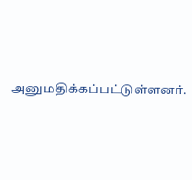அனுமதிக்கப்பட்டுள்ளனர்.